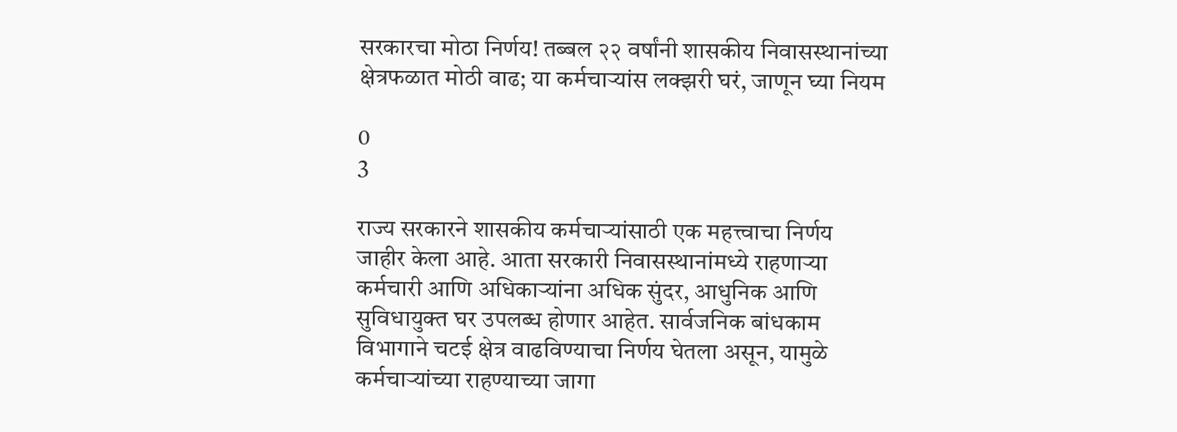सरकारचा मोठा निर्णय! तब्बल २२ वर्षांनी शासकीय निवासस्थानांच्या क्षेत्रफळात मोठी वाढ; या कर्मचाऱ्यांस लक्झरी घरं, जाणून घ्या नियम

0
3

राज्य सरकारने शासकीय कर्मचाऱ्यांसाठी एक महत्त्वाचा निर्णय जाहीर केला आहे. आता सरकारी निवासस्थानांमध्ये राहणाऱ्या कर्मचारी आणि अधिकाऱ्यांना अधिक सुंदर, आधुनिक आणि सुविधायुक्त घर उपलब्ध होणार आहेत. सार्वजनिक बांधकाम विभागाने चटई क्षेत्र वाढविण्याचा निर्णय घेतला असून, यामुळे कर्मचाऱ्यांच्या राहण्याच्या जागा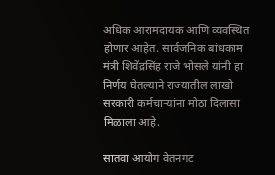अधिक आरामदायक आणि व्यवस्थित होणार आहेत. सार्वजनिक बांधकाम मंत्री शिवेंद्रसिंह राजे भोसले यांनी हा निर्णय घेतल्याने राज्यातील लाखो सरकारी कर्मचाऱ्यांना मोठा दिलासा मिळाला आहे.

सातवा आयोग वेतनगट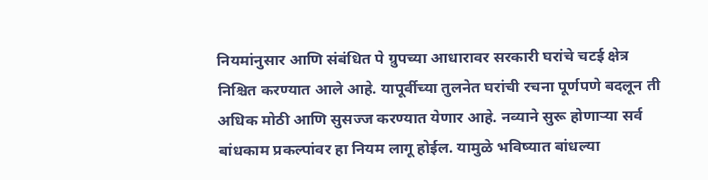नियमांनुसार आणि संबंधित पे ग्रुपच्या आधारावर सरकारी घरांचे चटई क्षेत्र निश्चित करण्यात आले आहे. यापूर्वीच्या तुलनेत घरांची रचना पूर्णपणे बदलून ती अधिक मोठी आणि सुसज्ज करण्यात येणार आहे. नव्याने सुरू होणाऱ्या सर्व बांधकाम प्रकल्पांवर हा नियम लागू होईल. यामुळे भविष्यात बांधल्या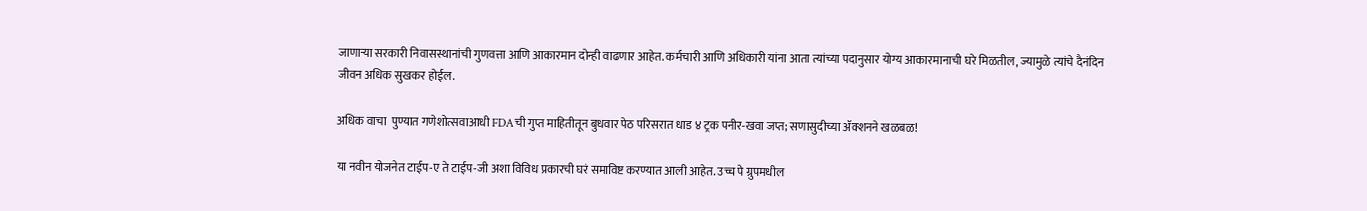जाणाऱ्या सरकारी निवासस्थानांची गुणवत्ता आणि आकारमान दोन्ही वाढणार आहेत. कर्मचारी आणि अधिकारी यांना आता त्यांच्या पदानुसार योग्य आकारमानाची घरे मिळतील, ज्यामुळे त्यांचे दैनंदिन जीवन अधिक सुखकर होईल.

अधिक वाचा  पुण्यात गणेशोत्सवाआधी FDAची गुप्त माहितीतून बुधवार पेठ परिसरात धाड ४ ट्रक पनीर-खवा जप्त; सणासुदीच्या ॲक्शनने खळबळ!

या नवीन योजनेत टाईप-ए ते टाईप-जी अशा विविध प्रकारची घरं समाविष्ट करण्यात आली आहेत. उच्च पे ग्रुपमधील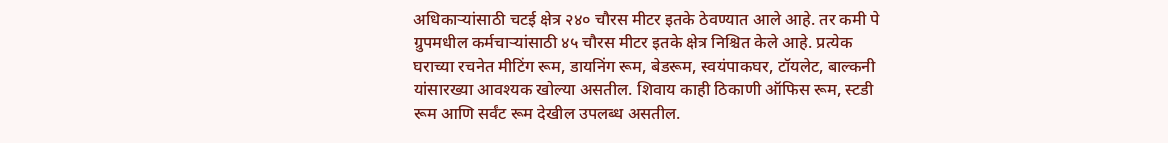अधिकाऱ्यांसाठी चटई क्षेत्र २४० चौरस मीटर इतके ठेवण्यात आले आहे. तर कमी पे ग्रुपमधील कर्मचाऱ्यांसाठी ४५ चौरस मीटर इतके क्षेत्र निश्चित केले आहे. प्रत्येक घराच्या रचनेत मीटिंग रूम, डायनिंग रूम, बेडरूम, स्वयंपाकघर, टॉयलेट, बाल्कनी यांसारख्या आवश्यक खोल्या असतील. शिवाय काही ठिकाणी ऑफिस रूम, स्टडी रूम आणि सर्वंट रूम देखील उपलब्ध असतील.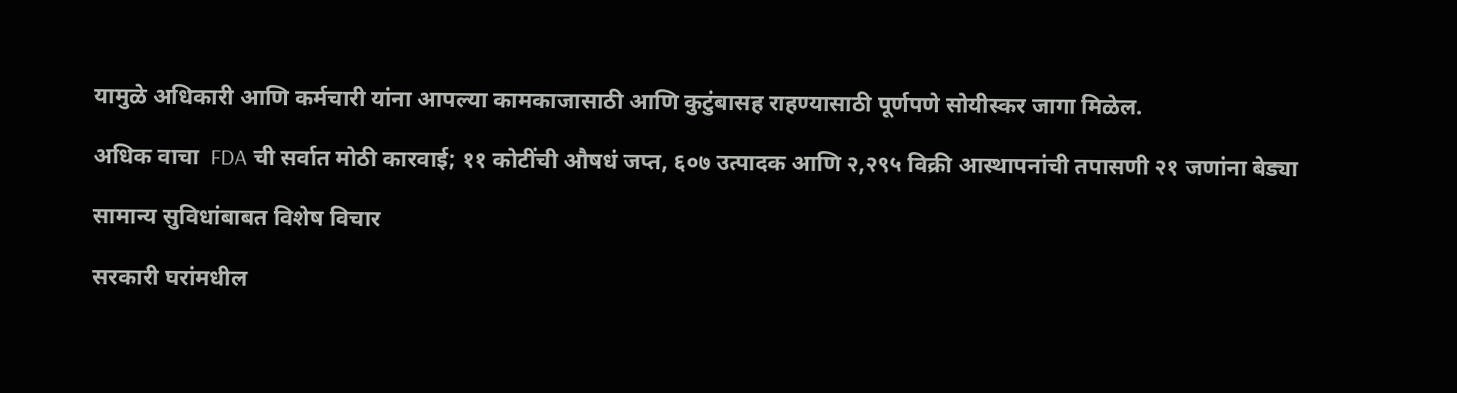यामुळे अधिकारी आणि कर्मचारी यांना आपल्या कामकाजासाठी आणि कुटुंबासह राहण्यासाठी पूर्णपणे सोयीस्कर जागा मिळेल.

अधिक वाचा  FDA ची सर्वात मोठी कारवाई; ११ कोटींची औषधं जप्त, ६०७ उत्पादक आणि २,२९५ विक्री आस्थापनांची तपासणी २१ जणांना बेड्या

सामान्य सुविधांबाबत विशेष विचार

सरकारी घरांमधील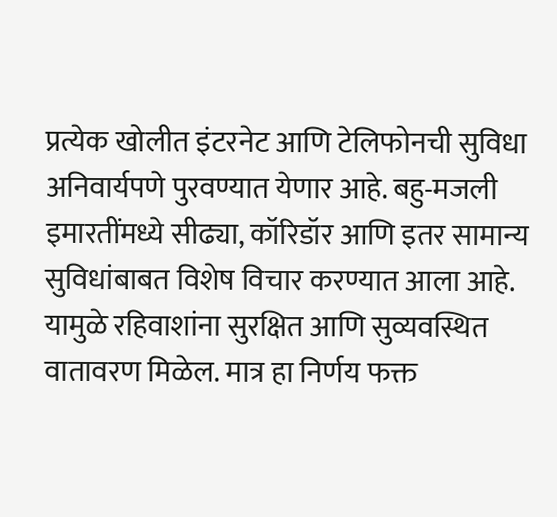प्रत्येक खोलीत इंटरनेट आणि टेलिफोनची सुविधा अनिवार्यपणे पुरवण्यात येणार आहे. बहु-मजली इमारतींमध्ये सीढ्या, कॉरिडॉर आणि इतर सामान्य सुविधांबाबत विशेष विचार करण्यात आला आहे. यामुळे रहिवाशांना सुरक्षित आणि सुव्यवस्थित वातावरण मिळेल. मात्र हा निर्णय फक्त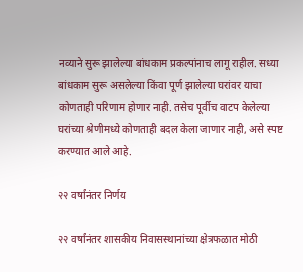नव्याने सुरू झालेल्या बांधकाम प्रकल्पांनाच लागू राहील. सध्या बांधकाम सुरू असलेल्या किंवा पूर्ण झालेल्या घरांवर याचा कोणताही परिणाम होणार नाही. तसेच पूर्वीच वाटप केलेल्या घरांच्या श्रेणीमध्ये कोणताही बदल केला जाणार नाही, असे स्पष्ट करण्यात आले आहे.

२२ वर्षांनंतर निर्णय

२२ वर्षांनंतर शासकीय निवासस्थानांच्या क्षेत्रफळात मोठी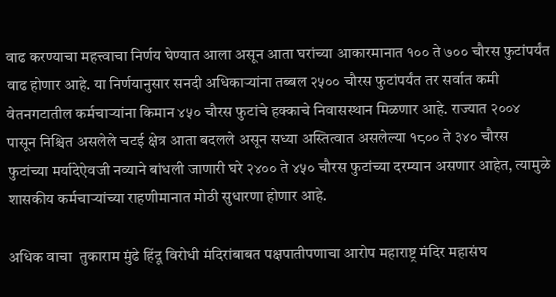वाढ करण्याचा महत्त्वाचा निर्णय घेण्यात आला असून आता घरांच्या आकारमानात १०० ते ७०० चौरस फुटांपर्यंत वाढ होणार आहे. या निर्णयानुसार सनदी अधिकाऱ्यांना तब्बल २५०० चौरस फुटांपर्यंत तर सर्वात कमी वेतनगटातील कर्मचाऱ्यांना किमान ४५० चौरस फुटांचे हक्काचे निवासस्थान मिळणार आहे. राज्यात २००४ पासून निश्चित असलेले चटई क्षेत्र आता बदलले असून सध्या अस्तित्वात असलेल्या १८०० ते ३४० चौरस फुटांच्या मर्यादेऐवजी नव्याने बांधली जाणारी घरे २४०० ते ४५० चौरस फुटांच्या दरम्यान असणार आहेत, त्यामुळे शासकीय कर्मचाऱ्यांच्या राहणीमानात मोठी सुधारणा होणार आहे.

अधिक वाचा  तुकाराम मुंढे हिंदू विरोधी मंदिरांबाबत पक्षपातीपणाचा आरोप महाराष्ट्र मंदिर महासंघ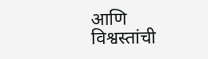आणि विश्वस्तांची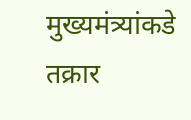मुख्यमंत्र्यांकडे तक्रार